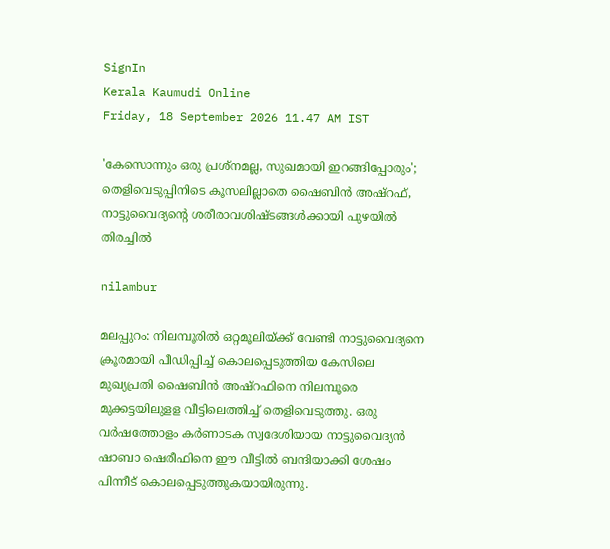SignIn
Kerala Kaumudi Online
Friday, 18 September 2026 11.47 AM IST

'കേസൊന്നും ഒരു പ്രശ്‌നമല്ല, സുഖമായി ഇറങ്ങിപ്പോരും'; തെളിവെടുപ്പിനിടെ കൂസലില്ലാതെ ഷൈബിൻ അഷ്‌റഫ്, നാട്ടുവൈദ്യന്റെ ശരീരാവശിഷ്‌ടങ്ങൾക്കായി പുഴയിൽ തിരച്ചിൽ

nilambur

മലപ്പുറം: നിലമ്പൂരിൽ ഒറ്റമൂലിയ്‌ക്ക് വേണ്ടി നാട്ടുവൈദ്യനെ ക്രൂരമായി പീഡിപ്പിച്ച് കൊലപ്പെടുത്തിയ കേസിലെ മുഖ്യപ്രതി ഷൈബിൻ അഷ്‌റഫിനെ നിലമ്പൂരെ മുക്കട്ടയിലുള‌ള വീട്ടിലെത്തിച്ച് തെളിവെടുത്തു. ഒരു വർഷത്തോളം കർണാടക സ്വദേശിയായ നാട്ടുവൈദ്യൻ ഷാബാ ഷെരീഫിനെ ഈ വീട്ടിൽ ബന്ദിയാക്കി ശേഷം പിന്നീട് കൊലപ്പെടുത്തുകയായിരുന്നു.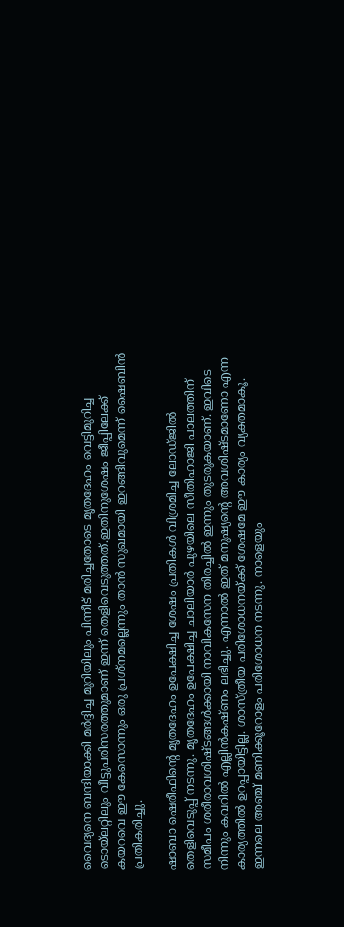വൈദ്യനെ ബന്ദിയാക്കി മർദ്ദിച്ച മുറിയിലും പിന്നീട് മരിച്ചതോടെ മൃതദേഹം വെട്ടിമുറിച്ച ടൊയ്‌ലറ്റിലും വീട്ടുപരിസരത്തുമാണ് ഇന്ന് തെളിവെടുത്തത്.ഇതിനുശേഷം ജീപ്പിലേക്ക് കയറവെ ഈ കേസൊന്നും ഒരു പ്രശ്‌നമല്ലെന്നും താൻ സുഖമായി ഇറങ്ങിവുമെന്ന് ഷൈബിൻ പ്രതികരിച്ചു.

ഷാബാ ഷെരീഫിന്റെ മൃതദേഹം ഉപേക്ഷിച്ച ശേഷം പ്രതികൾ വിശ്രമിച്ച ലോഡ്‌ജിൽ തെളിവെടുപ്പ് നടന്നു. മൃതദേഹം ഉപേക്ഷിച്ച ചാലിയാർ പുഴയിലെ സീതിഹാജി പാലത്തിന് സമീപം ശരീരാവശിഷ്‌ടങ്ങൾക്കായി നാവികസേന തിരച്ചിൽ ഇന്നും തുടരുകയാണ്. ഇവിടെ നിന്നും കവറിൽ എല്ലിൻകഷ്‌ണം ലഭിച്ചു. എന്നാൽ ഇത് മനുഷ്യന്റെ അവശിഷ്‌ടമാണോ എന്ന കാര്യത്തിൽ ഉറപ്പായിട്ടില്ല. ശാസ്‌ത്രീയ പരിശോധനയ്‌ക്ക് ശേഷമേ ഈ കാര്യം വ്യക്തമാകൂ. ഇന്നലെ അഞ്ച് മണിക്കൂറോളം പരിശോധന നടന്നു. നാളെയും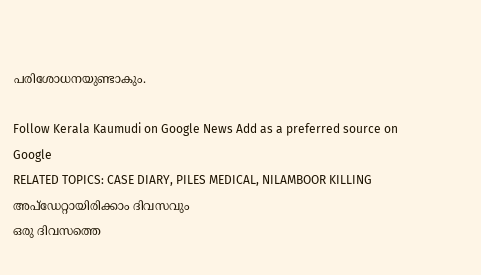പരിശോധനയുണ്ടാകും.

Follow Kerala Kaumudi on Google News Add as a preferred source on Google
RELATED TOPICS: CASE DIARY, PILES MEDICAL, NILAMBOOR KILLING
അപ്ഡേറ്റായിരിക്കാം ദിവസവും
ഒരു ദിവസത്തെ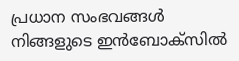പ്രധാന സംഭവങ്ങൾ നിങ്ങളുടെ ഇൻബോക്സിൽ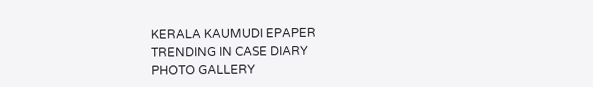KERALA KAUMUDI EPAPER
TRENDING IN CASE DIARY
PHOTO GALLERY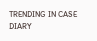TRENDING IN CASE DIARY